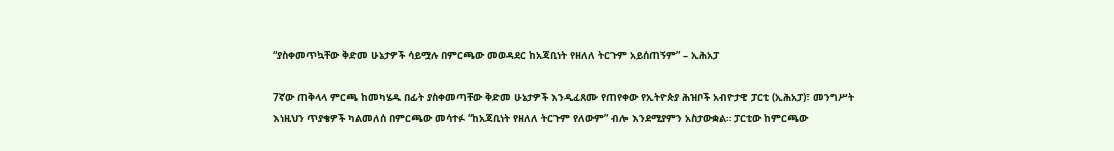“ያስቀመጥኳቸው ቅድመ ሁኔታዎች ሳይሟሉ በምርጫው መወዳደር ከአጃቢነት የዘለለ ትርጉም አይሰጠኝም” – ኢሕአፓ

7ኛው ጠቅላላ ምርጫ ከመካሄዱ በፊት ያስቀመጣቸው ቅድመ ሁኔታዎች እንዲፈጸሙ የጠየቀው የኢትዮጵያ ሕዝቦች አብዮታዊ ፓርቲ (ኢሕአፓ)፣ መንግሥት እነዚህን ጥያቄዎች ካልመለሰ በምርጫው መሳተፉ “ከአጃቢነት የዘለለ ትርጉም የለውም” ብሎ እንደሚያምን አስታውቋል። ፓርቲው ከምርጫው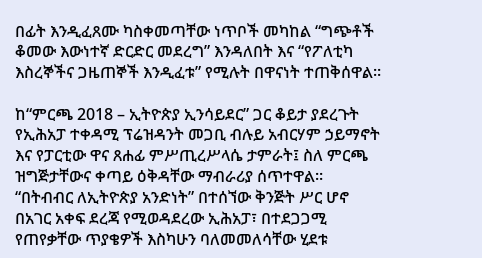በፊት እንዲፈጸሙ ካስቀመጣቸው ነጥቦች መካከል “ግጭቶች ቆመው እውነተኛ ድርድር መደረግ” እንዳለበት እና “የፖለቲካ እስረኞችና ጋዜጠኞች እንዲፈቱ” የሚሉት በዋናነት ተጠቅሰዋል።

ከ“ምርጫ 2018 – ኢትዮጵያ ኢንሳይደር” ጋር ቆይታ ያደረጉት የኢሕአፓ ተቀዳሚ ፕሬዝዳንት መጋቢ ብሉይ አብርሃም ኃይማኖት እና የፓርቲው ዋና ጸሐፊ ምሥጢረሥላሴ ታምራት፤ ስለ ምርጫ ዝግጅታቸውና ቀጣይ ዕቅዳቸው ማብራሪያ ሰጥተዋል። “በትብብር ለኢትዮጵያ አንድነት” በተሰኘው ቅንጅት ሥር ሆኖ በአገር አቀፍ ደረጃ የሚወዳደረው ኢሕአፓ፣ በተደጋጋሚ የጠየቃቸው ጥያቄዎች እስካሁን ባለመመለሳቸው ሂደቱ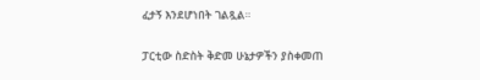ፈታኝ እንደሆነበት ገልጿል።

ፓርቲው ስድስት ቅድመ ሁኔታዎችን ያስቀመጠ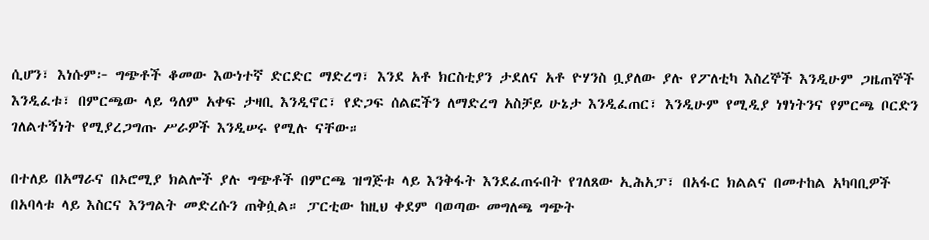ሲሆን፣ እነሱም፦ ግጭቶች ቆመው እውነተኛ ድርድር ማድረግ፣ እንደ አቶ ክርስቲያን ታደለና አቶ ዮሃንስ ቧያለው ያሉ የፖለቲካ እስረኞች እንዲሁም ጋዜጠኞች እንዲፈቱ፣ በምርጫው ላይ ዓለም አቀፍ ታዛቢ እንዲኖር፣ የድጋፍ ሰልፎችን ለማድረግ አስቻይ ሁኔታ እንዲፈጠር፣ እንዲሁም የሚዲያ ነፃነትንና የምርጫ ቦርድን ገለልተኝነት የሚያረጋግጡ ሥራዎች እንዲሠሩ የሚሉ ናቸው።

በተለይ በአማራና በኦሮሚያ ክልሎች ያሉ ግጭቶች በምርጫ ዝግጅቱ ላይ እንቅፋት እንደፈጠሩበት የገለጸው ኢሕአፓ፣ በአፋር ክልልና በመተከል አካባቢዎች በአባላቱ ላይ እስርና እንግልት መድረሱን ጠቅሷል። ፓርቲው ከዚህ ቀደም ባወጣው መግለጫ ግጭት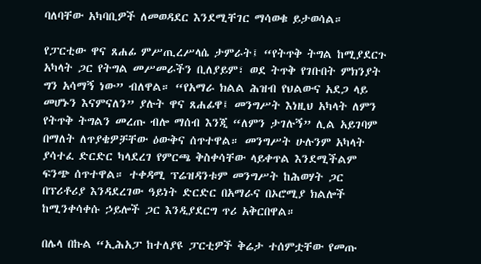ባለባቸው አካባቢዎች ለመወዳደር እንደሚቸገር ማሳወቁ ይታወሳል።

የፓርቲው ዋና ጸሐፊ ምሥጢረሥላሴ ታምራት፤ “የትጥቅ ትግል ከሚያደርጉ አካላት ጋር የትግል መሥመራችን ቢለያይም፣ ወደ ትጥቅ የገቡበት ምክንያት ግን አሳማኝ ነው” ብለዋል። “የአማራ ክልል ሕዝብ የህልውና አደጋ ላይ መሆኑን እናምናለን” ያሉት ዋና ጸሐፊዋ፤ መንግሥት እነዚህ አካላት ለምን የትጥቅ ትግልን መረጡ ብሎ ማሰብ እንጂ “ለምን ታገሉኝ” ሊል አይገባም በማለት ለጥያቄዎቻቸው ዕውቅና ሰጥተዋል። መንግሥት ሁሉንም አካላት ያሳተፈ ድርድር ካላደረገ የምርጫ ቅስቀሳቸው ላይቀጥል እንደሚችልም ፍንጭ ሰጥተዋል። ተቀዳሚ ፕሬዝዳንቱም መንግሥት ከሕወሃት ጋር በፕሪቶሪያ እንዳደረገው ዓይነት ድርድር በአማራና በኦሮሚያ ክልሎች ከሚንቀሳቀሱ ኃይሎች ጋር እንዲያደርግ ጥሪ አቅርበዋል።

በሌላ በኩል “ኢሕአፓ ከተለያዩ ፓርቲዎች ቅሬታ ተሰምቷቸው የመጡ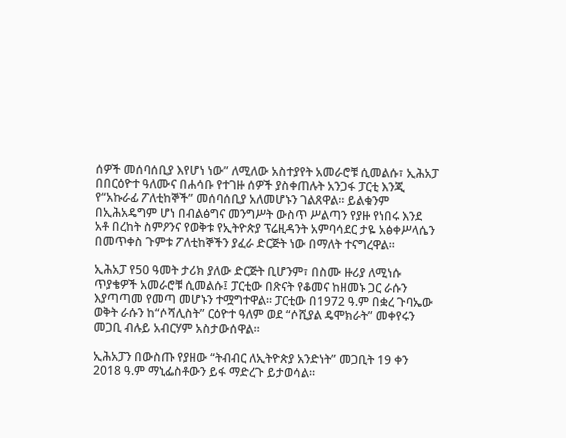ሰዎች መሰባሰቢያ እየሆነ ነው” ለሚለው አስተያየት አመራሮቹ ሲመልሱ፣ ኢሕአፓ በበርዕዮተ ዓለሙና በሐሳቡ የተገዙ ሰዎች ያስቀጠሉት አንጋፋ ፓርቲ እንጂ የ“አኩራፊ ፖለቲከኞች” መሰባሰቢያ አለመሆኑን ገልጸዋል። ይልቁንም በኢሕአዴግም ሆነ በብልፅግና መንግሥት ውስጥ ሥልጣን የያዙ የነበሩ እንደ አቶ በረከት ስምዖንና የወቅቱ የኢትዮጵያ ፕሬዚዳንት አምባሳደር ታዬ አፅቀሥላሴን በመጥቀስ ጉምቱ ፖለቲከኞችን ያፈራ ድርጅት ነው በማለት ተናግረዋል።

ኢሕአፓ የ50 ዓመት ታሪክ ያለው ድርጅት ቢሆንም፣ በስሙ ዙሪያ ለሚነሱ ጥያቄዎች አመራሮቹ ሲመልሱ፤ ፓርቲው በጽናት የቆመና ከዘመኑ ጋር ራሱን እያጣጣመ የመጣ መሆኑን ተሟግተዋል። ፓርቲው በ1972 ዓ.ም በቋረ ጉባኤው ወቅት ራሱን ከ“ሶሻሊስት” ርዕዮተ ዓለም ወደ “ሶሺያል ዴሞክራት” መቀየሩን መጋቢ ብሉይ አብርሃም አስታውሰዋል።

ኢሕአፓን በውስጡ የያዘው “ትብብር ለኢትዮጵያ አንድነት” መጋቢት 19 ቀን 2018 ዓ.ም ማኒፌስቶውን ይፋ ማድረጉ ይታወሳል።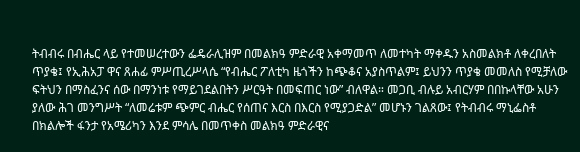ትብብሩ በብሔር ላይ የተመሠረተውን ፌዴራሊዝም በመልክዓ ምድራዊ አቀማመጥ ለመተካት ማቀዱን አስመልክቶ ለቀረበለት ጥያቄ፤ የኢሕአፓ ዋና ጸሐፊ ምሥጢረሥላሴ “የብሔር ፖለቲካ ዜጎችን ከጭቆና አያስጥልም፤ ይህንን ጥያቄ መመለስ የሚቻለው ፍትህን በማስፈንና ሰው በማንነቱ የማይገደልበትን ሥርዓት በመፍጠር ነው” ብለዋል። መጋቢ ብሉይ አብርሃም በበኩላቸው አሁን ያለው ሕገ መንግሥት “ለመሬቱም ጭምር ብሔር የሰጠና እርስ በእርስ የሚያጋድል” መሆኑን ገልጸው፤ የትብብሩ ማኒፌስቶ በክልሎች ፋንታ የአሜሪካን እንደ ምሳሌ በመጥቀስ መልክዓ ምድራዊና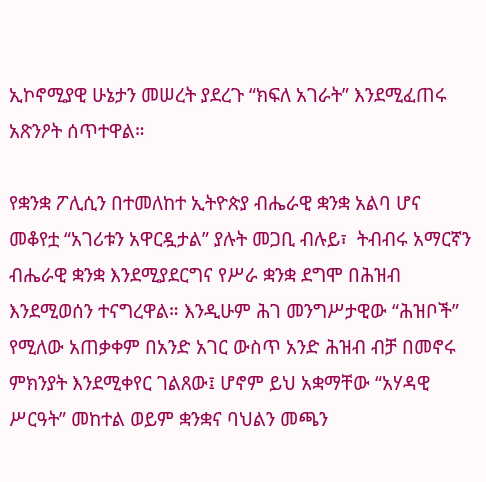ኢኮኖሚያዊ ሁኔታን መሠረት ያደረጉ “ክፍለ አገራት” እንደሚፈጠሩ አጽንዖት ሰጥተዋል።

የቋንቋ ፖሊሲን በተመለከተ ኢትዮጵያ ብሔራዊ ቋንቋ አልባ ሆና መቆየቷ “አገሪቱን አዋርዷታል” ያሉት መጋቢ ብሉይ፣  ትብብሩ አማርኛን ብሔራዊ ቋንቋ እንደሚያደርግና የሥራ ቋንቋ ደግሞ በሕዝብ እንደሚወሰን ተናግረዋል። እንዲሁም ሕገ መንግሥታዊው “ሕዝቦች” የሚለው አጠቃቀም በአንድ አገር ውስጥ አንድ ሕዝብ ብቻ በመኖሩ ምክንያት እንደሚቀየር ገልጸው፤ ሆኖም ይህ አቋማቸው “አሃዳዊ ሥርዓት” መከተል ወይም ቋንቋና ባህልን መጫን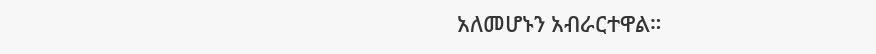አለመሆኑን አብራርተዋል።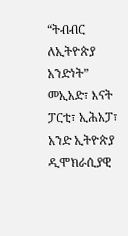“ትብብር ለኢትዮጵያ አንድነት” መኢአድ፣ እናት ፓርቲ፣ ኢሕአፓ፣ አንድ ኢትዮጵያ ዲሞክራሲያዊ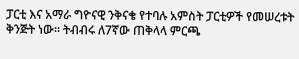ፓርቲ እና አማራ ግዮናዊ ንቅናቄ የተባሉ አምስት ፓርቲዎች የመሠረቱት ቅንጅት ነው። ትብብሩ ለ7ኛው ጠቅላላ ምርጫ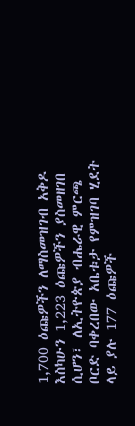1,700 ዕጩዎችን ለማስመዝገብ አቅዶ እስካሁን 1,223 ዕጩዎችን ያስመዘገበ ሲሆን፣ ለኢትዮጵያ ብሔራዊ ምርጫ ቦርድ ባቀረበው አቤቱታ የምዝገባ ሂደት ላይ ያሉ 177 ዕጩዎች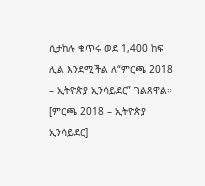ሲታከሉ ቁጥሩ ወደ 1,400 ከፍ ሊል እንደሚችል ለ“ምርጫ 2018 – ኢትዮጵያ ኢንሳይደር” ገልጸዋል። [ምርጫ 2018 – ኢትዮጵያ ኢንሳይደር]